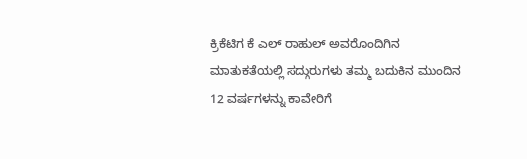ಕ್ರಿಕೆಟಿಗ ಕೆ ಎಲ್ ರಾಹುಲ್ ಅವರೊಂದಿಗಿನ ಮಾತುಕತೆಯಲ್ಲಿ ಸದ್ಗುರುಗಳು ತಮ್ಮ ಬದುಕಿನ ಮುಂದಿನ 12 ವರ್ಷಗಳನ್ನು ಕಾವೇರಿಗೆ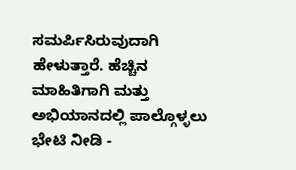ಸಮರ್ಪಿಸಿರುವುದಾಗಿ ಹೇಳುತ್ತಾರೆ. ಹೆಚ್ಚಿನ ಮಾಹಿತಿಗಾಗಿ ಮತ್ತು ಅಭಿಯಾನದಲ್ಲಿ ಪಾಲ್ಗೊಳ್ಳಲು ಭೇಟಿ ನೀಡಿ -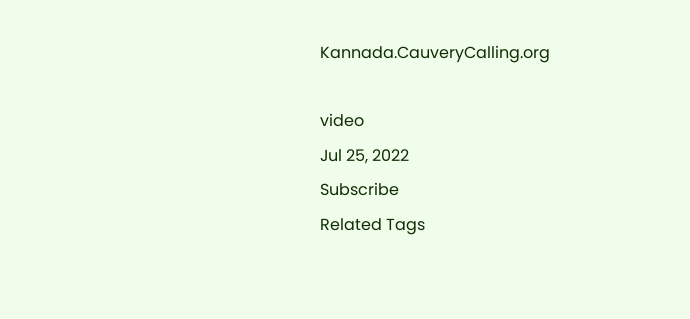Kannada.CauveryCalling.org

video
Jul 25, 2022
Subscribe
Related Tags